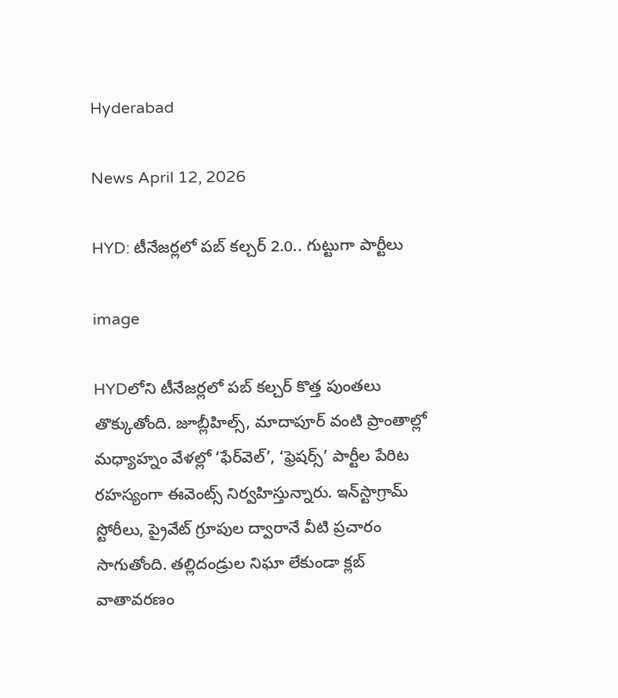Hyderabad

News April 12, 2026

HYD: టీనేజర్లలో పబ్‌ కల్చర్‌ 2.0.. గుట్టుగా పార్టీలు

image

HYDలోని టీనేజర్లలో పబ్‌ కల్చర్ కొత్త పుంతలు తొక్కుతోంది. జూబ్లీహిల్స్‌, మాదాపూర్‌ వంటి ప్రాంతాల్లో మధ్యాహ్నం వేళల్లో ‘ఫేర్‌వెల్‌’, ‘ఫ్రెషర్స్‌’ పార్టీల పేరిట రహస్యంగా ఈవెంట్స్ నిర్వహిస్తున్నారు. ఇన్‌స్టాగ్రామ్‌ స్టోరీలు, ప్రైవేట్ గ్రూపుల ద్వారానే వీటి ప్రచారం సాగుతోంది. తల్లిదండ్రుల నిఘా లేకుండా క్లబ్‌ వాతావరణం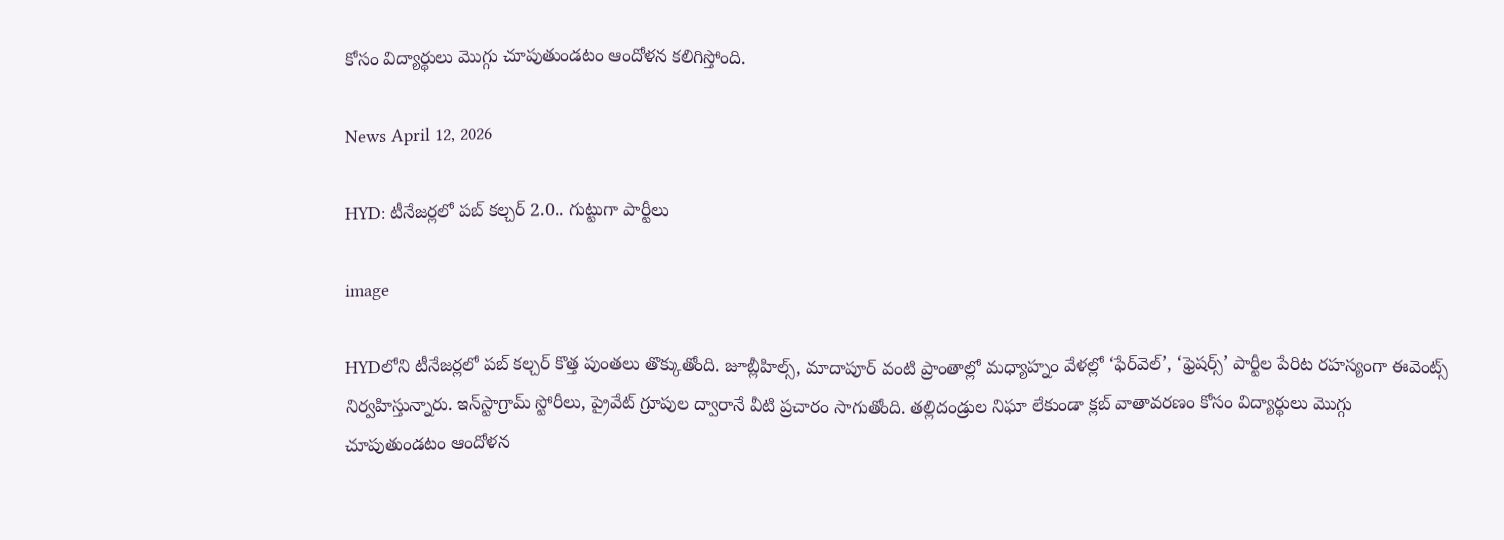కోసం విద్యార్థులు మొగ్గు చూపుతుండటం ఆందోళన కలిగిస్తోంది.

News April 12, 2026

HYD: టీనేజర్లలో పబ్‌ కల్చర్‌ 2.0.. గుట్టుగా పార్టీలు

image

HYDలోని టీనేజర్లలో పబ్‌ కల్చర్ కొత్త పుంతలు తొక్కుతోంది. జూబ్లీహిల్స్‌, మాదాపూర్‌ వంటి ప్రాంతాల్లో మధ్యాహ్నం వేళల్లో ‘ఫేర్‌వెల్‌’, ‘ఫ్రెషర్స్‌’ పార్టీల పేరిట రహస్యంగా ఈవెంట్స్ నిర్వహిస్తున్నారు. ఇన్‌స్టాగ్రామ్‌ స్టోరీలు, ప్రైవేట్ గ్రూపుల ద్వారానే వీటి ప్రచారం సాగుతోంది. తల్లిదండ్రుల నిఘా లేకుండా క్లబ్‌ వాతావరణం కోసం విద్యార్థులు మొగ్గు చూపుతుండటం ఆందోళన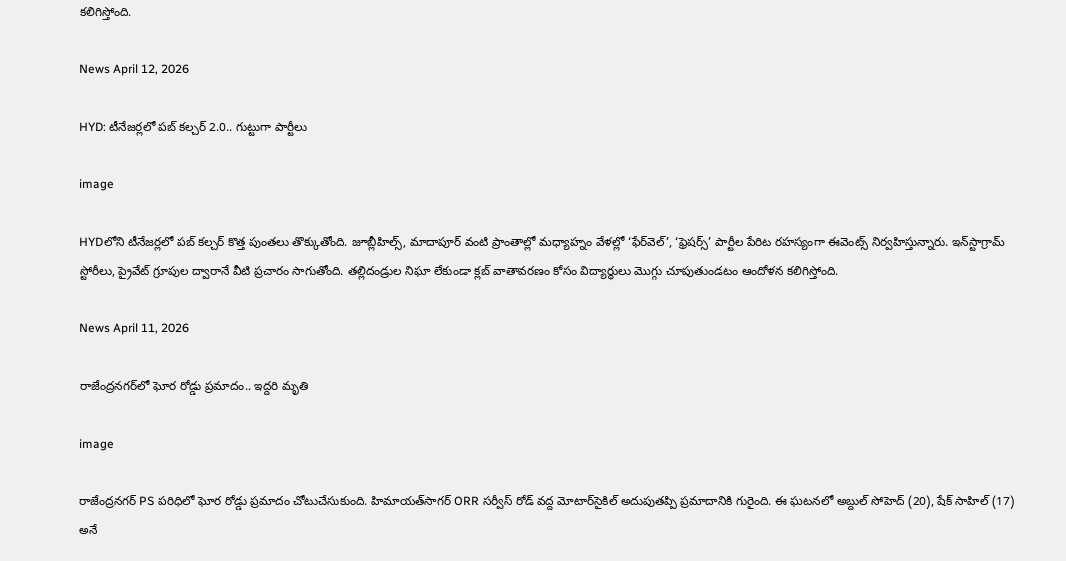కలిగిస్తోంది.

News April 12, 2026

HYD: టీనేజర్లలో పబ్‌ కల్చర్‌ 2.0.. గుట్టుగా పార్టీలు

image

HYDలోని టీనేజర్లలో పబ్‌ కల్చర్ కొత్త పుంతలు తొక్కుతోంది. జూబ్లీహిల్స్‌, మాదాపూర్‌ వంటి ప్రాంతాల్లో మధ్యాహ్నం వేళల్లో ‘ఫేర్‌వెల్‌’, ‘ఫ్రెషర్స్‌’ పార్టీల పేరిట రహస్యంగా ఈవెంట్స్ నిర్వహిస్తున్నారు. ఇన్‌స్టాగ్రామ్‌ స్టోరీలు, ప్రైవేట్ గ్రూపుల ద్వారానే వీటి ప్రచారం సాగుతోంది. తల్లిదండ్రుల నిఘా లేకుండా క్లబ్‌ వాతావరణం కోసం విద్యార్థులు మొగ్గు చూపుతుండటం ఆందోళన కలిగిస్తోంది.

News April 11, 2026

రాజేంద్రనగర్‌లో ఘోర రోడ్డు ప్రమాదం.. ఇద్దరి మృతి

image

రాజేంద్రనగర్ PS పరిధిలో ఘోర రోడ్డు ప్రమాదం చోటుచేసుకుంది. హిమాయత్‌సాగర్ ORR సర్వీస్ రోడ్ వద్ద మోటార్‌సైకిల్ అదుపుతప్పి ప్రమాదానికి గురైంది. ఈ ఘటనలో అబ్దుల్ సోహెద్ (20), షేక్ సాహిల్ (17) అనే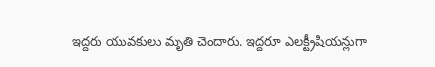ఇద్దరు యువకులు మృతి చెందారు. ఇద్దరూ ఎలక్ట్రీషియన్లుగా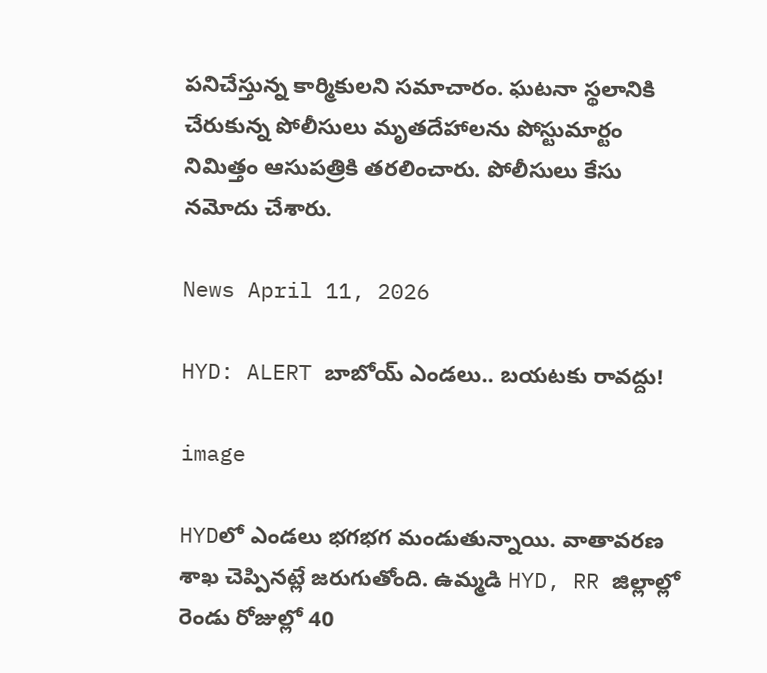పనిచేస్తున్న కార్మికులని సమాచారం. ఘటనా స్థలానికి చేరుకున్న పోలీసులు మృతదేహాలను పోస్టుమార్టం నిమిత్తం ఆసుపత్రికి తరలించారు. పోలీసులు కేసు నమోదు చేశారు.

News April 11, 2026

HYD: ALERT బాబోయ్ ఎండలు.. బయటకు రావద్దు!

image

HYDలో ఎండలు భగభగ మండుతున్నాయి. వాతావరణ శాఖ చెప్పినట్లే జరుగుతోంది. ఉమ్మడి HYD, RR జిల్లాల్లో రెండు రోజుల్లో 40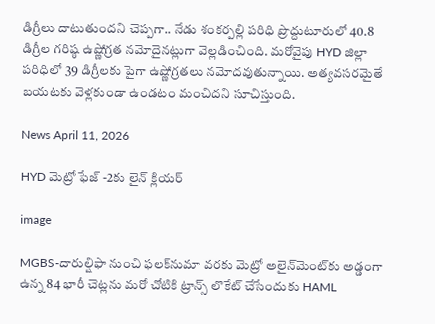డిగ్రీలు దాటుతుందని చెప్పగా.. నేడు శంకర్పల్లి పరిధి ప్రొద్దుటూరులో 40.8 డిగ్రీల గరిష్ఠ ఉష్ణోగ్రత నమోదైనట్లుగా వెల్లడించింది. మరోవైపు HYD జిల్లా పరిధిలో 39 డిగ్రీలకు పైగా ఉష్ణోగ్రతలు నమోదవుతున్నాయి. అత్యవసరమైతే బయటకు వెళ్లకుండా ఉండటం మంచిదని సూచిస్తుంది.

News April 11, 2026

HYD మెట్రో ఫేజ్‌ -2కు లైన్ క్లియర్

image

MGBS-దారుల్షిఫా నుంచి ఫలక్‌నుమా వరకు మెట్రో అలైన్‌మెంట్‌కు అడ్డంగా ఉన్న 84 భారీ చెట్లను మరో చోటికి ట్రాన్స్ లొకేట్ చేసేందుకు HAML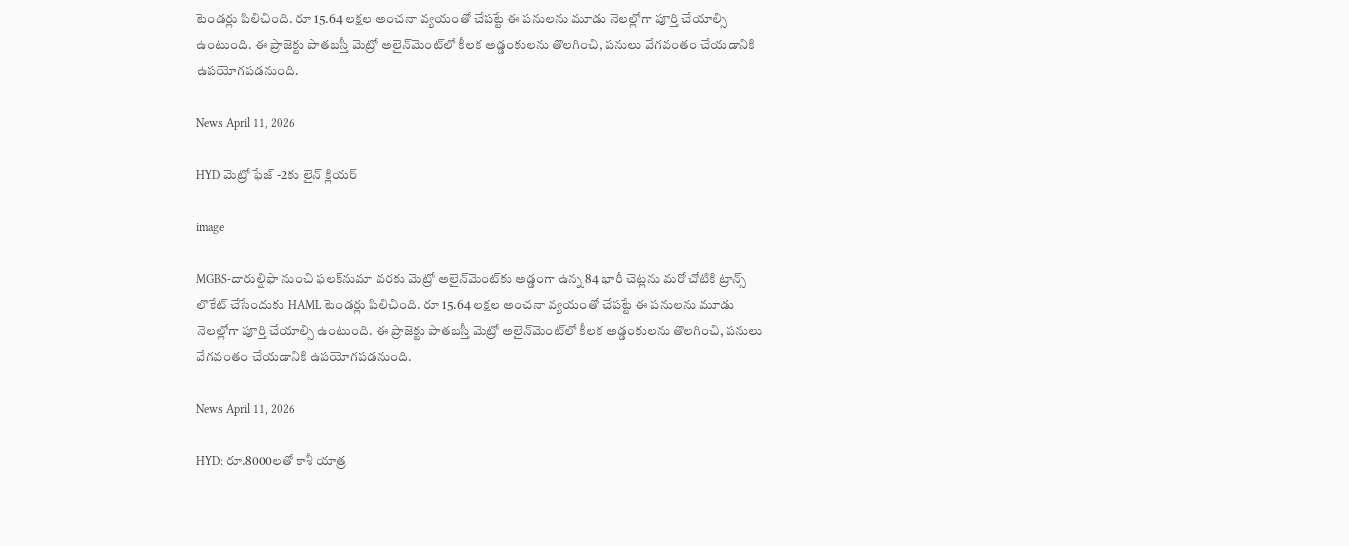టెండర్లు పిలిచింది. రూ 15.64 లక్షల అంచనా వ్యయంతో చేపట్టే ఈ పనులను మూడు నెలల్లోగా పూర్తి చేయాల్సి ఉంటుంది. ఈ ప్రాజెక్టు పాతబస్తీ మెట్రో అలైన్‌మెంట్‌లో కీలక అడ్డంకులను తొలగించి, పనులు వేగవంతం చేయడానికి ఉపయోగపడనుంది.

News April 11, 2026

HYD మెట్రో ఫేజ్‌ -2కు లైన్ క్లియర్

image

MGBS-దారుల్షిఫా నుంచి ఫలక్‌నుమా వరకు మెట్రో అలైన్‌మెంట్‌కు అడ్డంగా ఉన్న 84 భారీ చెట్లను మరో చోటికి ట్రాన్స్ లొకేట్ చేసేందుకు HAML టెండర్లు పిలిచింది. రూ 15.64 లక్షల అంచనా వ్యయంతో చేపట్టే ఈ పనులను మూడు నెలల్లోగా పూర్తి చేయాల్సి ఉంటుంది. ఈ ప్రాజెక్టు పాతబస్తీ మెట్రో అలైన్‌మెంట్‌లో కీలక అడ్డంకులను తొలగించి, పనులు వేగవంతం చేయడానికి ఉపయోగపడనుంది.

News April 11, 2026

HYD: రూ.8000లతో కాశీ యాత్ర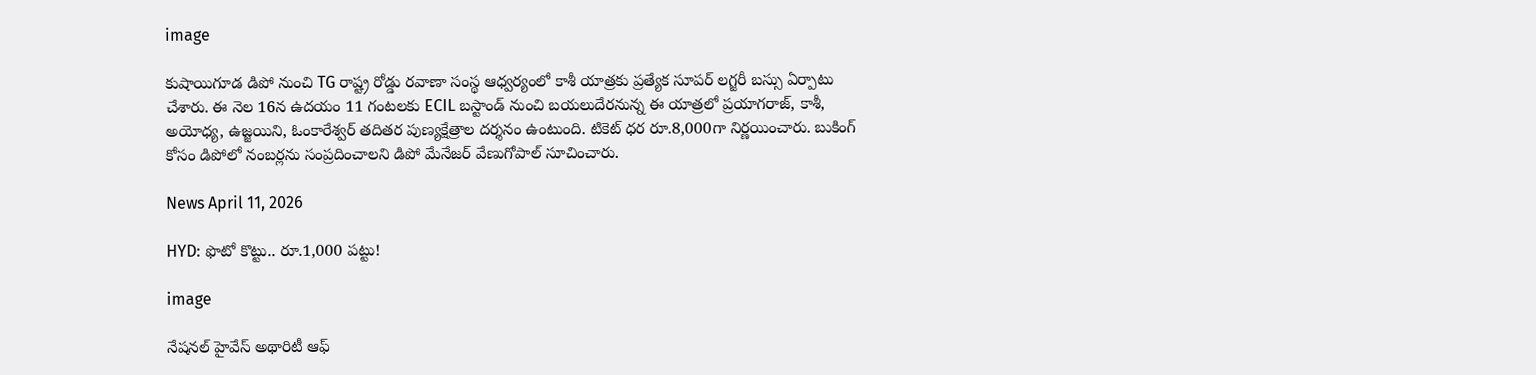image

కుషాయిగూడ డిపో నుంచి TG రాష్ట్ర రోడ్డు రవాణా సంస్థ ఆధ్వర్యంలో కాశీ యాత్రకు ప్రత్యేక సూపర్ లగ్జరీ బస్సు ఏర్పాటు చేశారు. ఈ నెల 16న ఉదయం 11 గంటలకు ECIL బస్టాండ్ నుంచి బయలుదేరనున్న ఈ యాత్రలో ప్రయాగరాజ్, కాశీ, అయోధ్య, ఉజ్జయిని, ఓంకారేశ్వర్ తదితర పుణ్యక్షేత్రాల దర్శనం ఉంటుంది. టికెట్ ధర రూ.8,000గా నిర్ణయించారు. బుకింగ్ కోసం డిపోలో నంబర్లను సంప్రదించాలని డిపో మేనేజర్ వేణుగోపాల్ సూచించారు.

News April 11, 2026

HYD: ఫొటో కొట్టు.. రూ.1,000 పట్టు!

image

నేషనల్ హైవేస్ అథారిటీ ఆఫ్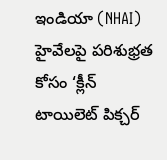ఇండియా (NHAI) హైవేలపై పరిశుభ్రత కోసం ‘క్లీన్ టాయిలెట్ పిక్చర్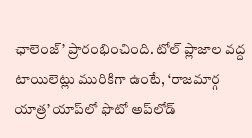ఛాలెంజ్’ ప్రారంభించింది. టోల్ ప్లాజాల వద్ద టాయిలెట్లు మురికిగా ఉంటే, ‘రాజమార్గ యాత్ర’ యాప్‌లో ఫొటో అప్‌లోడ్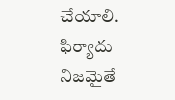చేయాలి. ఫిర్యాదు నిజమైతే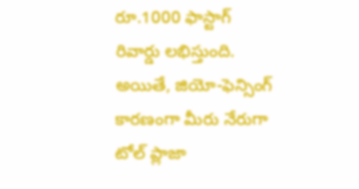రూ.1000 ఫాస్టాగ్ రివార్డు లభిస్తుంది. అయితే, జియో-ఫెన్సింగ్ కారణంగా మీరు నేరుగా టోల్ ప్లాజా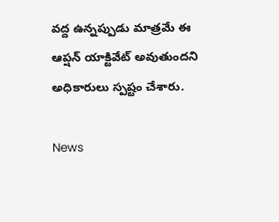వద్ద ఉన్నప్పుడు మాత్రమే ఈ ఆప్షన్ యాక్టివేట్ అవుతుందని అధికారులు స్పష్టం చేశారు.

News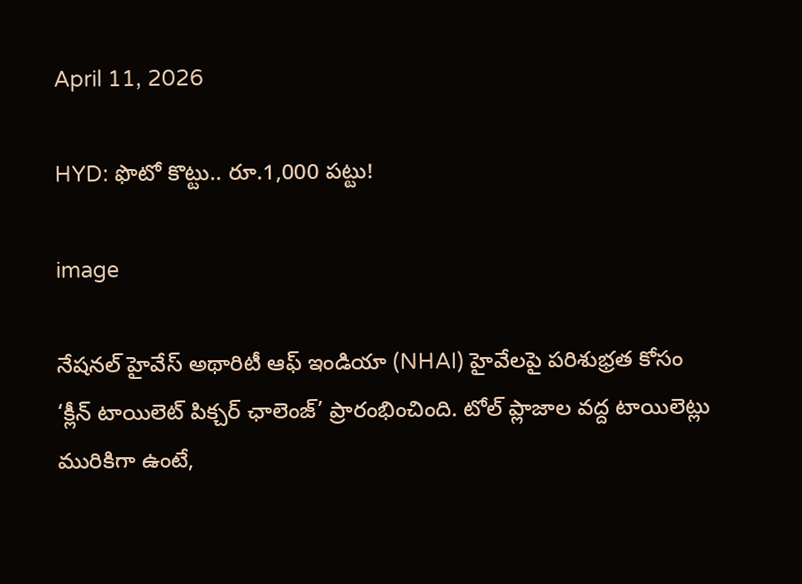April 11, 2026

HYD: ఫొటో కొట్టు.. రూ.1,000 పట్టు!

image

నేషనల్ హైవేస్ అథారిటీ ఆఫ్ ఇండియా (NHAI) హైవేలపై పరిశుభ్రత కోసం ‘క్లీన్ టాయిలెట్ పిక్చర్ ఛాలెంజ్’ ప్రారంభించింది. టోల్ ప్లాజాల వద్ద టాయిలెట్లు మురికిగా ఉంటే,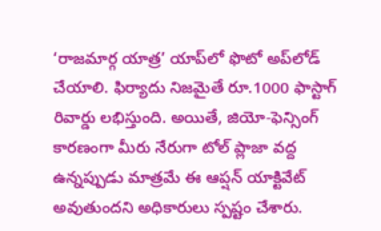‘రాజమార్గ యాత్ర’ యాప్‌లో ఫొటో అప్‌లోడ్ చేయాలి. ఫిర్యాదు నిజమైతే రూ.1000 ఫాస్టాగ్ రివార్డు లభిస్తుంది. అయితే, జియో-ఫెన్సింగ్ కారణంగా మీరు నేరుగా టోల్ ప్లాజా వద్ద ఉన్నప్పుడు మాత్రమే ఈ ఆప్షన్ యాక్టివేట్ అవుతుందని అధికారులు స్పష్టం చేశారు.